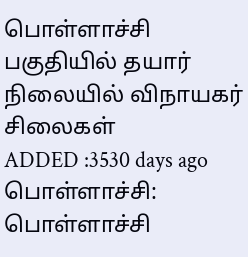பொள்ளாச்சி பகுதியில் தயார் நிலையில் விநாயகர் சிலைகள்
ADDED :3530 days ago
பொள்ளாச்சி: பொள்ளாச்சி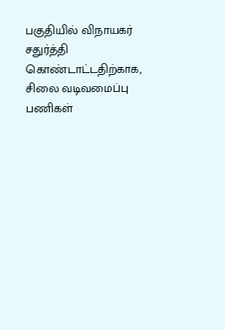பகுதியில் விநாயகர் சதுர்த்தி கொண்டாட்டதிற்காக, சிலை வடிவமைப்பு பணிகள்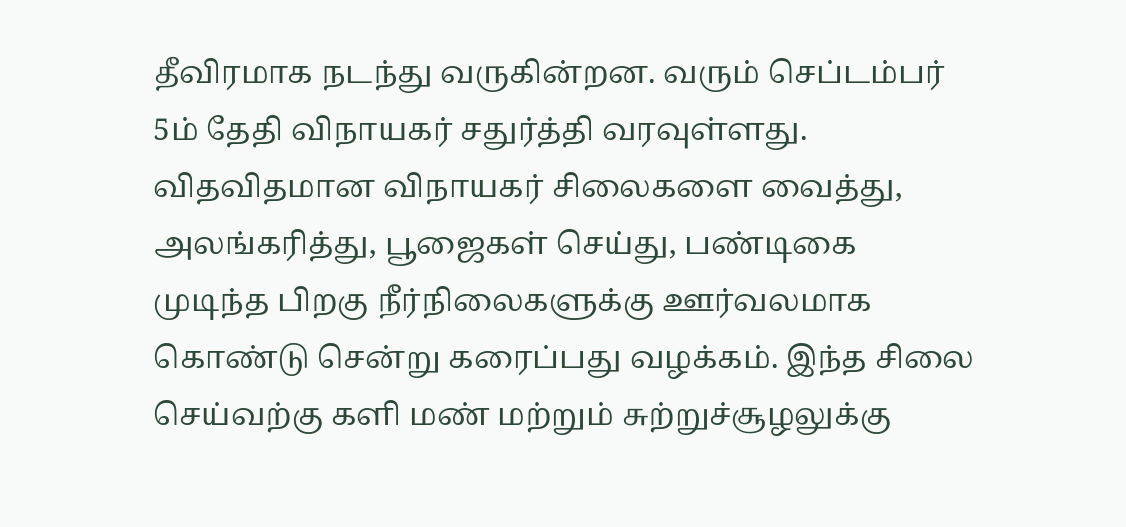தீவிரமாக நடந்து வருகின்றன. வரும் செப்டம்பர் 5ம் தேதி விநாயகர் சதுர்த்தி வரவுள்ளது. விதவிதமான விநாயகர் சிலைகளை வைத்து, அலங்கரித்து, பூஜைகள் செய்து, பண்டிகை முடிந்த பிறகு நீர்நிலைகளுக்கு ஊர்வலமாக கொண்டு சென்று கரைப்பது வழக்கம். இந்த சிலை செய்வற்கு களி மண் மற்றும் சுற்றுச்சூழலுக்கு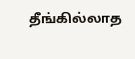தீங்கில்லாத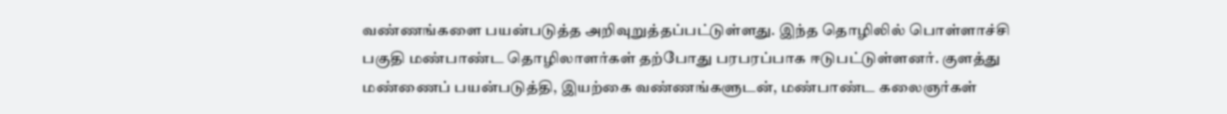வண்ணங்களை பயன்படுத்த அறிவுறுத்தப்பட்டுள்ளது. இந்த தொழிலில் பொள்ளாச்சி பகுதி மண்பாண்ட தொழிலாளர்கள் தற்போது பரபரப்பாக ஈடுபட்டுள்ளனர். குளத்து மண்ணைப் பயன்படுத்தி, இயற்கை வண்ணங்களுடன், மண்பாண்ட கலைஞர்கள்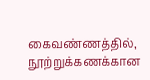கைவண்ணத்தில், நூற்றுக்கணக்கான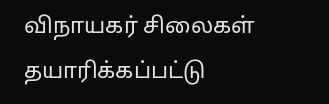விநாயகர் சிலைகள் தயாரிக்கப்பட்டு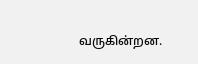வருகின்றன.